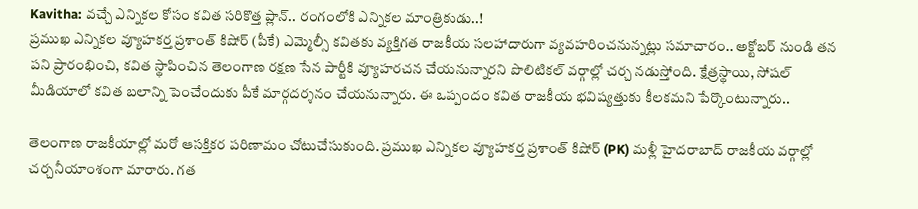Kavitha: వచ్చే ఎన్నికల కోసం కవిత సరికొత్త ప్లాన్.. రంగంలోకి ఎన్నికల మాంత్రికుడు..!
ప్రముఖ ఎన్నికల వ్యూహకర్త ప్రశాంత్ కిషోర్ (పీకే) ఎమ్మెల్సీ కవితకు వ్యక్తిగత రాజకీయ సలహాదారుగా వ్యవహరించనున్నట్లు సమాచారం.. అక్టోబర్ నుండి తన పని ప్రారంభించి, కవిత స్థాపించిన తెలంగాణ రక్షణ సేన పార్టీకి వ్యూహరచన చేయనున్నారని పొలిటికల్ వర్గాల్లో చర్చ నడుస్తోంది. క్షేత్రస్థాయి, సోషల్ మీడియాలో కవిత బలాన్ని పెంచేందుకు పీకే మార్గదర్శనం చేయనున్నారు. ఈ ఒప్పందం కవిత రాజకీయ భవిష్యత్తుకు కీలకమని పేర్కొంటున్నారు..

తెలంగాణ రాజకీయాల్లో మరో ఆసక్తికర పరిణామం చోటుచేసుకుంది. ప్రముఖ ఎన్నికల వ్యూహకర్త ప్రశాంత్ కిషోర్ (PK) మళ్లీ హైదరాబాద్ రాజకీయ వర్గాల్లో చర్చనీయాంశంగా మారారు. గత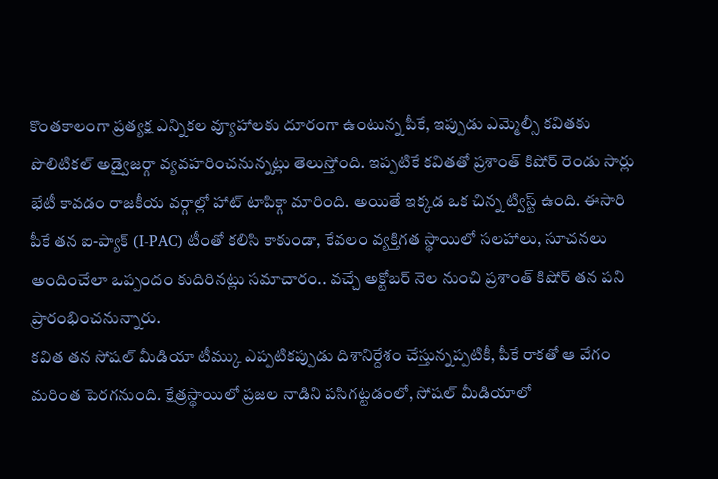కొంతకాలంగా ప్రత్యక్ష ఎన్నికల వ్యూహాలకు దూరంగా ఉంటున్న పీకే, ఇప్పుడు ఎమ్మెల్సీ కవితకు పొలిటికల్ అడ్వైజర్గా వ్యవహరించనున్నట్లు తెలుస్తోంది. ఇప్పటికే కవితతో ప్రశాంత్ కిషోర్ రెండు సార్లు భేటీ కావడం రాజకీయ వర్గాల్లో హాట్ టాపిక్గా మారింది. అయితే ఇక్కడ ఒక చిన్న ట్విస్ట్ ఉంది. ఈసారి పీకే తన ఐ-ప్యాక్ (I-PAC) టీంతో కలిసి కాకుండా, కేవలం వ్యక్తిగత స్థాయిలో సలహాలు, సూచనలు అందించేలా ఒప్పందం కుదిరినట్లు సమాచారం.. వచ్చే అక్టోబర్ నెల నుంచి ప్రశాంత్ కిషోర్ తన పని ప్రారంభించనున్నారు.
కవిత తన సోషల్ మీడియా టీమ్కు ఎప్పటికప్పుడు దిశానిర్దేశం చేస్తున్నప్పటికీ, పీకే రాకతో ఆ వేగం మరింత పెరగనుంది. క్షేత్రస్థాయిలో ప్రజల నాడిని పసిగట్టడంలో, సోషల్ మీడియాలో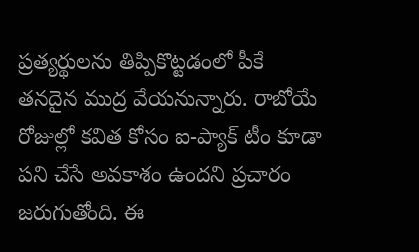ప్రత్యర్థులను తిప్పికొట్టడంలో పీకే తనదైన ముద్ర వేయనున్నారు. రాబోయే రోజుల్లో కవిత కోసం ఐ-ప్యాక్ టీం కూడా పని చేసే అవకాశం ఉందని ప్రచారం జరుగుతోంది. ఈ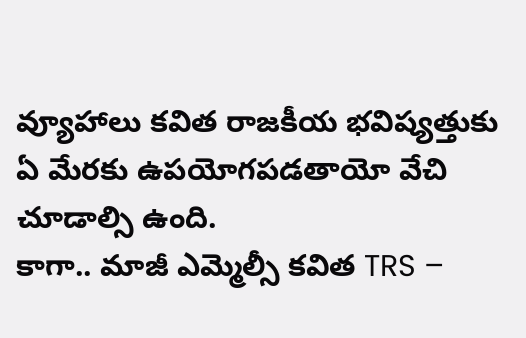వ్యూహాలు కవిత రాజకీయ భవిష్యత్తుకు ఏ మేరకు ఉపయోగపడతాయో వేచి చూడాల్సి ఉంది.
కాగా.. మాజీ ఎమ్మెల్సీ కవిత TRS –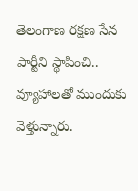తెలంగాణ రక్షణ సేన పార్టీని స్థాపించి.. వ్యూహాలతో ముందుకు వెళ్తున్నారు.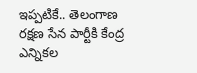ఇప్పటికే.. తెలంగాణ రక్షణ సేన పార్టీకి కేంద్ర ఎన్నికల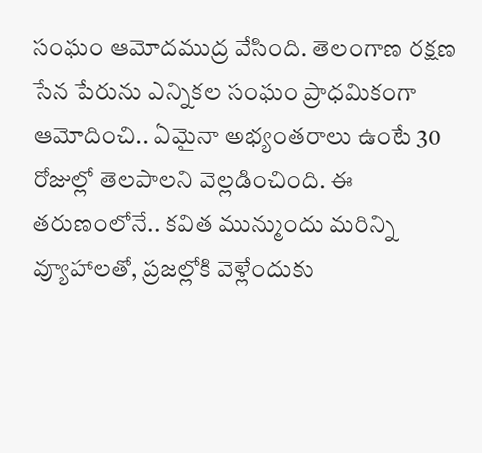సంఘం ఆమోదముద్ర వేసింది. తెలంగాణ రక్షణ సేన పేరును ఎన్నికల సంఘం ప్రాధమికంగా ఆమోదించి.. ఏమైనా అభ్యంతరాలు ఉంటే 30 రోజుల్లో తెలపాలని వెల్లడించింది. ఈ తరుణంలోనే.. కవిత మున్ముందు మరిన్ని వ్యూహాలతో, ప్రజల్లోకి వెళ్లేందుకు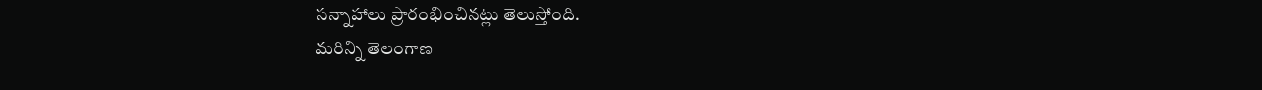సన్నాహాలు ప్రారంభించినట్లు తెలుస్తోంది.
మరిన్ని తెలంగాణ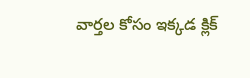వార్తల కోసం ఇక్కడ క్లిక్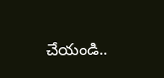చేయండి..